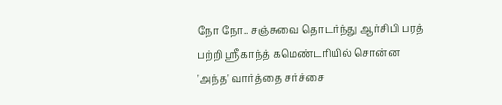நோ நோ.. சஞ்சுவை தொடர்ந்து ஆர்சிபி பரத் பற்றி ஸ்ரீகாந்த் கமெண்டரியில் சொன்ன 'அந்த' வார்த்தை சர்ச்சை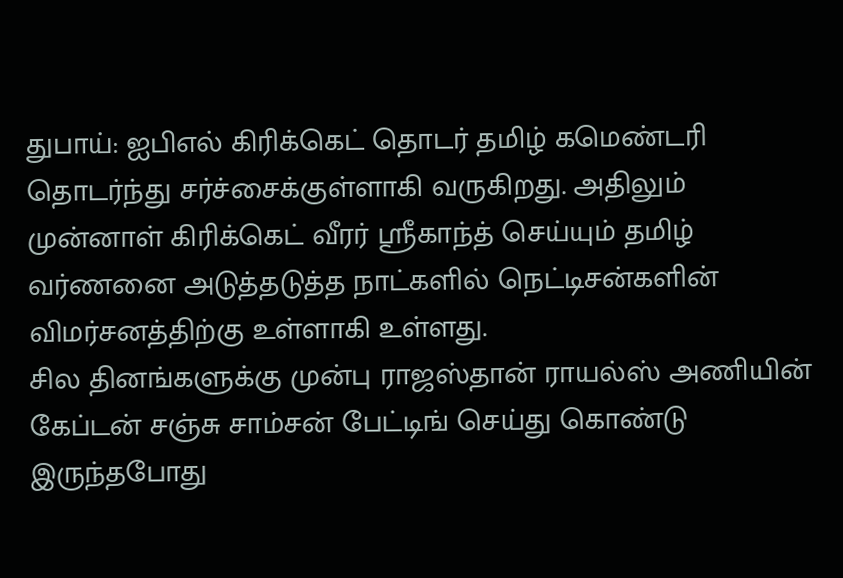துபாய்: ஐபிஎல் கிரிக்கெட் தொடர் தமிழ் கமெண்டரி தொடர்ந்து சர்ச்சைக்குள்ளாகி வருகிறது. அதிலும் முன்னாள் கிரிக்கெட் வீரர் ஸ்ரீகாந்த் செய்யும் தமிழ் வர்ணனை அடுத்தடுத்த நாட்களில் நெட்டிசன்களின் விமர்சனத்திற்கு உள்ளாகி உள்ளது.
சில தினங்களுக்கு முன்பு ராஜஸ்தான் ராயல்ஸ் அணியின் கேப்டன் சஞ்சு சாம்சன் பேட்டிங் செய்து கொண்டு இருந்தபோது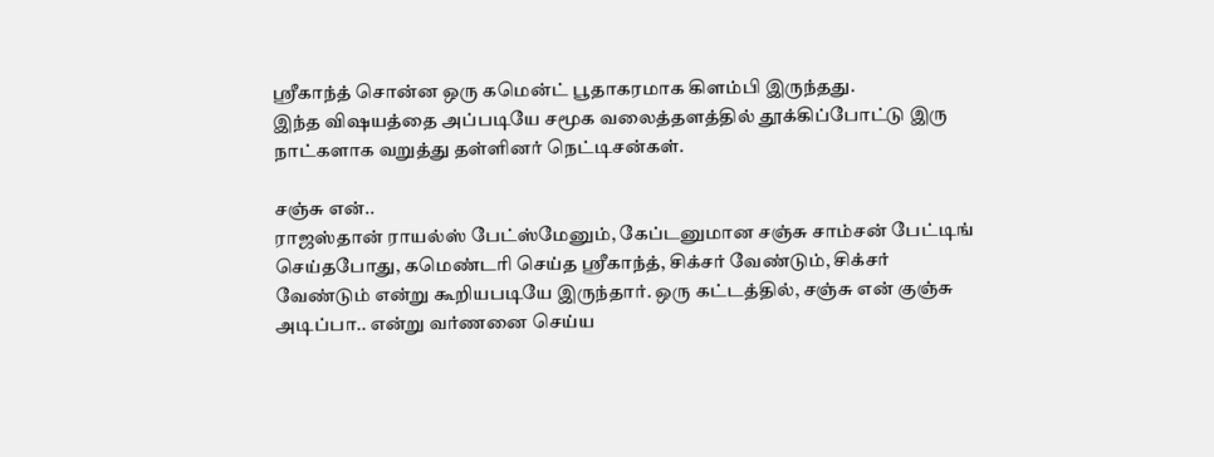ஸ்ரீகாந்த் சொன்ன ஒரு கமென்ட் பூதாகரமாக கிளம்பி இருந்தது.
இந்த விஷயத்தை அப்படியே சமூக வலைத்தளத்தில் தூக்கிப்போட்டு இரு நாட்களாக வறுத்து தள்ளினர் நெட்டிசன்கள்.

சஞ்சு என்..
ராஜஸ்தான் ராயல்ஸ் பேட்ஸ்மேனும், கேப்டனுமான சஞ்சு சாம்சன் பேட்டிங் செய்தபோது, கமெண்டரி செய்த ஸ்ரீகாந்த், சிக்சர் வேண்டும், சிக்சர் வேண்டும் என்று கூறியபடியே இருந்தார். ஒரு கட்டத்தில், சஞ்சு என் குஞ்சு அடிப்பா.. என்று வர்ணனை செய்ய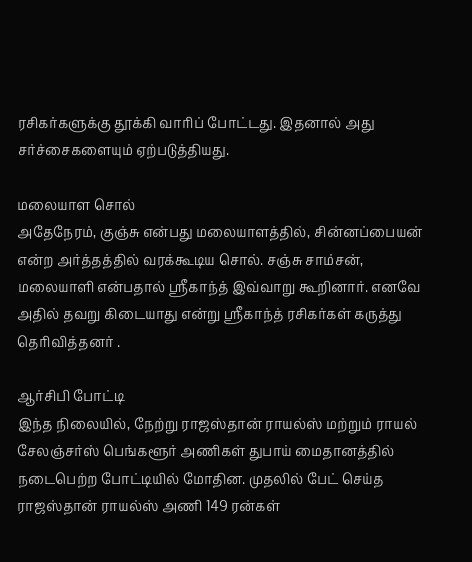ரசிகர்களுக்கு தூக்கி வாரிப் போட்டது. இதனால் அது சர்ச்சைகளையும் ஏற்படுத்தியது.

மலையாள சொல்
அதேநேரம், குஞ்சு என்பது மலையாளத்தில், சின்னப்பையன் என்ற அர்த்தத்தில் வரக்கூடிய சொல். சஞ்சு சாம்சன், மலையாளி என்பதால் ஸ்ரீகாந்த் இவ்வாறு கூறினார். எனவே அதில் தவறு கிடையாது என்று ஸ்ரீகாந்த் ரசிகர்கள் கருத்து தெரிவித்தனர் .

ஆர்சிபி போட்டி
இந்த நிலையில், நேற்று ராஜஸ்தான் ராயல்ஸ் மற்றும் ராயல் சேலஞ்சர்ஸ் பெங்களூர் அணிகள் துபாய் மைதானத்தில் நடைபெற்ற போட்டியில் மோதின. முதலில் பேட் செய்த ராஜஸ்தான் ராயல்ஸ் அணி 149 ரன்கள்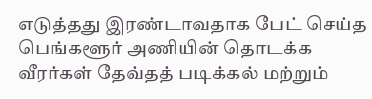எடுத்தது இரண்டாவதாக பேட் செய்த பெங்களூர் அணியின் தொடக்க வீரர்கள் தேவ்தத் படிக்கல் மற்றும்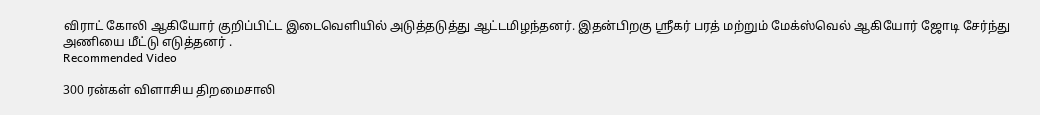விராட் கோலி ஆகியோர் குறிப்பிட்ட இடைவெளியில் அடுத்தடுத்து ஆட்டமிழந்தனர். இதன்பிறகு ஸ்ரீகர் பரத் மற்றும் மேக்ஸ்வெல் ஆகியோர் ஜோடி சேர்ந்து அணியை மீட்டு எடுத்தனர் .
Recommended Video

300 ரன்கள் விளாசிய திறமைசாலி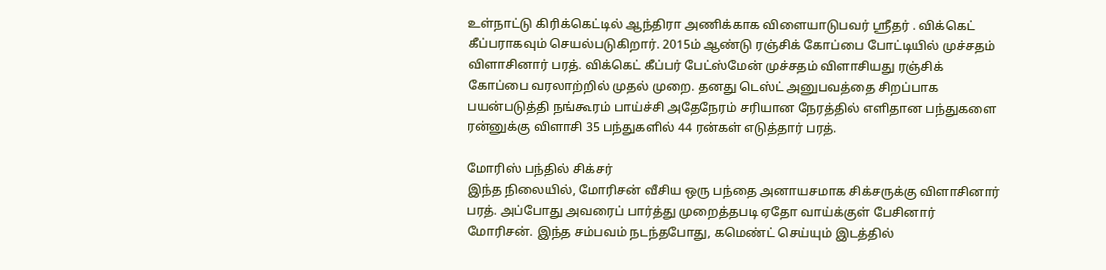உள்நாட்டு கிரிக்கெட்டில் ஆந்திரா அணிக்காக விளையாடுபவர் ஸ்ரீதர் . விக்கெட் கீப்பராகவும் செயல்படுகிறார். 2015ம் ஆண்டு ரஞ்சிக் கோப்பை போட்டியில் முச்சதம் விளாசினார் பரத். விக்கெட் கீப்பர் பேட்ஸ்மேன் முச்சதம் விளாசியது ரஞ்சிக் கோப்பை வரலாற்றில் முதல் முறை. தனது டெஸ்ட் அனுபவத்தை சிறப்பாக பயன்படுத்தி நங்கூரம் பாய்ச்சி அதேநேரம் சரியான நேரத்தில் எளிதான பந்துகளை ரன்னுக்கு விளாசி 35 பந்துகளில் 44 ரன்கள் எடுத்தார் பரத்.

மோரிஸ் பந்தில் சிக்சர்
இந்த நிலையில், மோரிசன் வீசிய ஒரு பந்தை அனாயசமாக சிக்சருக்கு விளாசினார் பரத். அப்போது அவரைப் பார்த்து முறைத்தபடி ஏதோ வாய்க்குள் பேசினார் மோரிசன். இந்த சம்பவம் நடந்தபோது, கமெண்ட் செய்யும் இடத்தில்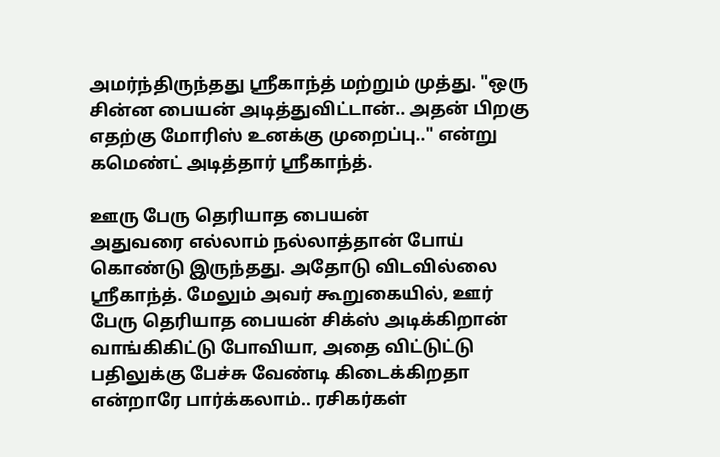அமர்ந்திருந்தது ஸ்ரீகாந்த் மற்றும் முத்து. "ஒரு சின்ன பையன் அடித்துவிட்டான்.. அதன் பிறகு எதற்கு மோரிஸ் உனக்கு முறைப்பு.." என்று கமெண்ட் அடித்தார் ஸ்ரீகாந்த்.

ஊரு பேரு தெரியாத பையன்
அதுவரை எல்லாம் நல்லாத்தான் போய் கொண்டு இருந்தது. அதோடு விடவில்லை ஸ்ரீகாந்த். மேலும் அவர் கூறுகையில், ஊர் பேரு தெரியாத பையன் சிக்ஸ் அடிக்கிறான் வாங்கிகிட்டு போவியா, அதை விட்டுட்டு பதிலுக்கு பேச்சு வேண்டி கிடைக்கிறதா என்றாரே பார்க்கலாம்.. ரசிகர்கள்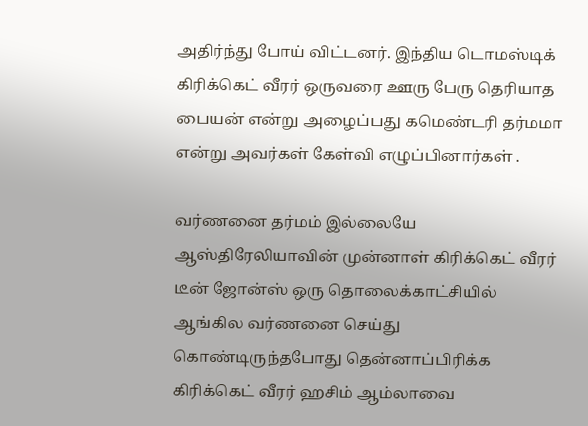அதிர்ந்து போய் விட்டனர். இந்திய டொமஸ்டிக் கிரிக்கெட் வீரர் ஒருவரை ஊரு பேரு தெரியாத பையன் என்று அழைப்பது கமெண்டரி தர்மமா என்று அவர்கள் கேள்வி எழுப்பினார்கள் .

வர்ணனை தர்மம் இல்லையே
ஆஸ்திரேலியாவின் முன்னாள் கிரிக்கெட் வீரர் டீன் ஜோன்ஸ் ஒரு தொலைக்காட்சியில் ஆங்கில வர்ணனை செய்து கொண்டிருந்தபோது தென்னாப்பிரிக்க கிரிக்கெட் வீரர் ஹசிம் ஆம்லாவை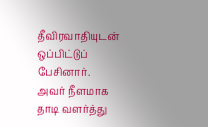தீவிரவாதியுடன் ஒப்பிட்டுப் பேசினார். அவர் நீளமாக தாடி வளர்த்து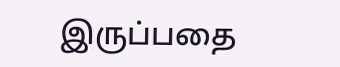இருப்பதை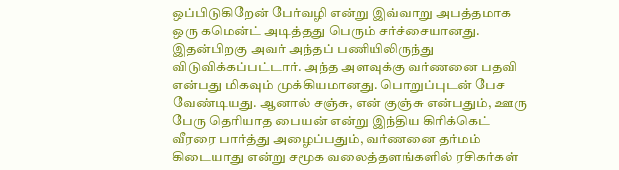ஒப்பிடுகிறேன் பேர்வழி என்று இவ்வாறு அபத்தமாக ஒரு கமென்ட் அடித்தது பெரும் சர்ச்சையானது. இதன்பிறகு அவர் அந்தப் பணியிலிருந்து விடுவிக்கப்பட்டார். அந்த அளவுக்கு வர்ணனை பதவி என்பது மிகவும் முக்கியமானது. பொறுப்புடன் பேச வேண்டியது. ஆனால் சஞ்சு, என் குஞ்சு என்பதும், ஊரு பேரு தெரியாத பையன் என்று இந்திய கிரிக்கெட் வீரரை பார்த்து அழைப்பதும், வர்ணனை தர்மம் கிடையாது என்று சமூக வலைத்தளங்களில் ரசிகர்கள்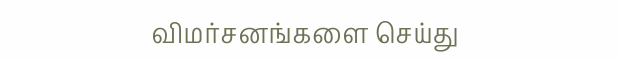விமர்சனங்களை செய்து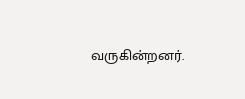வருகின்றனர்.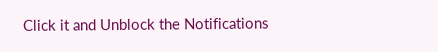Click it and Unblock the Notifications